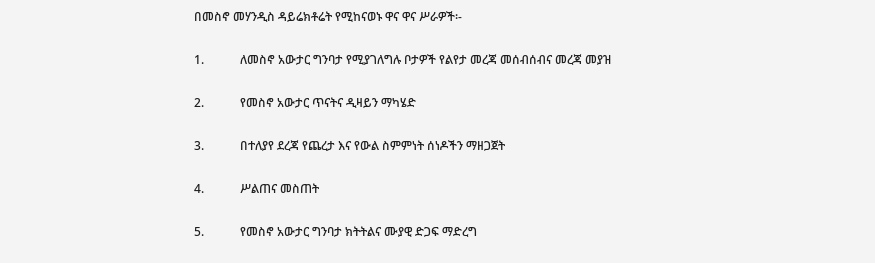በመስኖ መሃንዲስ ዳይሬክቶሬት የሚከናወኑ ዋና ዋና ሥራዎች፡-

1.            ለመስኖ አውታር ግንባታ የሚያገለግሉ ቦታዎች የልየታ መረጃ መሰብሰብና መረጃ መያዝ

2.            የመስኖ አውታር ጥናትና ዲዛይን ማካሄድ

3.            በተለያየ ደረጃ የጨረታ እና የውል ስምምነት ሰነዶችን ማዘጋጀት

4.            ሥልጠና መስጠት

5.            የመስኖ አውታር ግንባታ ክትትልና ሙያዊ ድጋፍ ማድረግ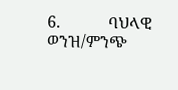6.            ባህላዊ ወንዝ/ምንጭ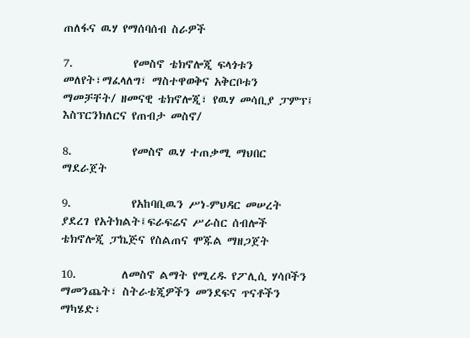ጠለፋና ዉሃ የማሰባሰብ ስራዎች

7.            የመስኖ ቴክኖሎጂ ፍላጎቱን መለየት፣ማፈላለግ፣ ማስተዋወቅና አቅርቦቱን ማመቻቸት/ ዘመናዊ ቴክኖሎጂ፣ የዉሃ መሳቢያ ፓምፕ፤ እስፕርንክለርና የጠብታ መስኖ/

8.            የመስኖ ዉሃ ተጠቃሚ ማህበር ማደራጀት

9.            የአከባቢዉን ሥነ-ምህዳር መሠረት ያደረገ የአትክልት፤ፍራፍሬና ሥራስር ሰብሎች ቴክኖሎጂ ፓኬጅና የስልጠና ሞጁል ማዘጋጀት

10.         ለመስኖ ልማት የሚረዱ የፖሊሲ ሃሳቦችን ማመንጨት፣ ስትራቴጂዎችን መንደፍና ጥናቶችን ማካሄድ፣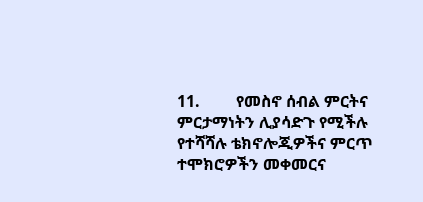11.         የመስኖ ሰብል ምርትና ምርታማነትን ሊያሳድጉ የሚችሉ የተሻሻሉ ቴክኖሎጂዎችና ምርጥ ተሞክሮዎችን መቀመርና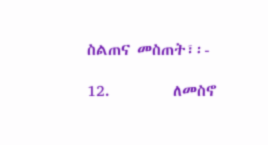ስልጠና መስጠት፣፡-

12.         ለመስኖ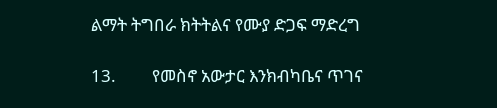ልማት ትግበራ ክትትልና የሙያ ድጋፍ ማድረግ

13.         የመስኖ አውታር እንክብካቤና ጥገና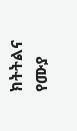ክትትልና የሙያ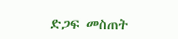ድጋፍ መስጠት